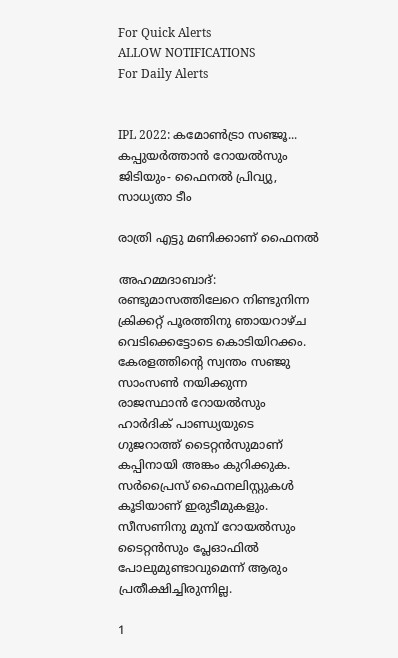For Quick Alerts
ALLOW NOTIFICATIONS
For Daily Alerts


IPL 2022: കമോണ്‍ട്രാ സഞ്ജൂ... കപ്പുയര്‍ത്താന്‍ റോയല്‍സും ജിടിയും- ഫൈനല്‍ പ്രിവ്യു, സാധ്യതാ ടീം

രാത്രി എട്ടു മണിക്കാണ് ഫൈനല്‍

അഹമ്മദാബാദ്: രണ്ടുമാസത്തിലേറെ നിണ്ടുനിന്ന ക്രിക്കറ്റ് പൂരത്തിനു ഞായറാഴ്ച വെടിക്കെട്ടോടെ കൊടിയിറക്കം. കേരളത്തിന്റെ സ്വന്തം സഞ്ജു സാംസണ്‍ നയിക്കുന്ന രാജസ്ഥാന്‍ റോയല്‍സും ഹാര്‍ദിക് പാണ്ഡ്യയുടെ ഗുജറാത്ത് ടൈറ്റന്‍സുമാണ് കപ്പിനായി അങ്കം കുറിക്കുക. സര്‍പ്രൈസ് ഫൈനലിസ്റ്റുകള്‍ കൂടിയാണ് ഇരുടീമുകളും. സീസണിനു മുമ്പ് റോയല്‍സും ടൈറ്റന്‍സും പ്ലേഓഫില്‍ പോലുമുണ്ടാവുമെന്ന് ആരും പ്രതീക്ഷിച്ചിരുന്നില്ല.

1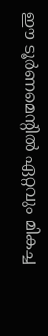ഈ ടൂര്‍ണമെന്റില്‍ ഏറ്റവും മികച്ച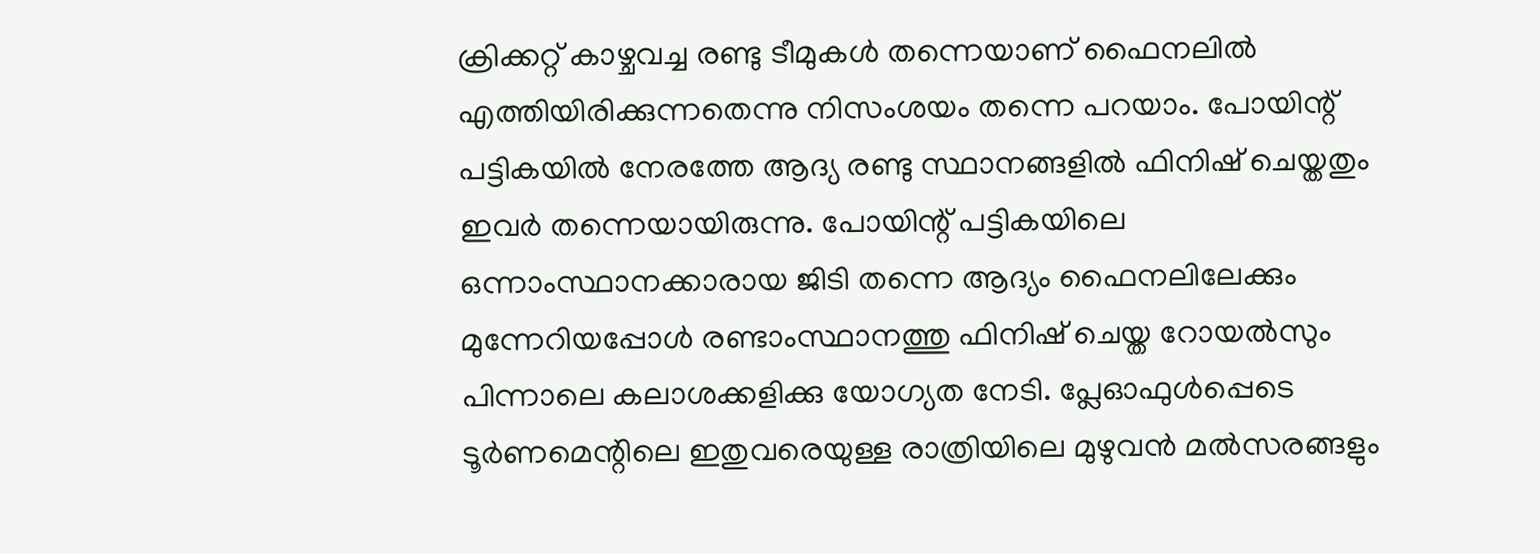ക്രിക്കറ്റ് കാഴ്ചവച്ച രണ്ടു ടീമുകള്‍ തന്നെയാണ് ഫൈനലില്‍ എത്തിയിരിക്കുന്നതെന്നു നിസംശയം തന്നെ പറയാം. പോയിന്റ് പട്ടികയില്‍ നേരത്തേ ആദ്യ രണ്ടു സ്ഥാനങ്ങളില്‍ ഫിനിഷ് ചെയ്തതും ഇവര്‍ തന്നെയായിരുന്നു. പോയിന്റ് പട്ടികയിലെ ഒന്നാംസ്ഥാനക്കാരായ ജിടി തന്നെ ആദ്യം ഫൈനലിലേക്കും മുന്നേറിയപ്പോള്‍ രണ്ടാംസ്ഥാനത്തു ഫിനിഷ് ചെയ്ത റോയല്‍സും പിന്നാലെ കലാശക്കളിക്കു യോഗ്യത നേടി. പ്ലേഓഫുള്‍പ്പെടെ ടൂര്‍ണമെന്റിലെ ഇതുവരെയുള്ള രാത്രിയിലെ മുഴുവന്‍ മല്‍സരങ്ങളും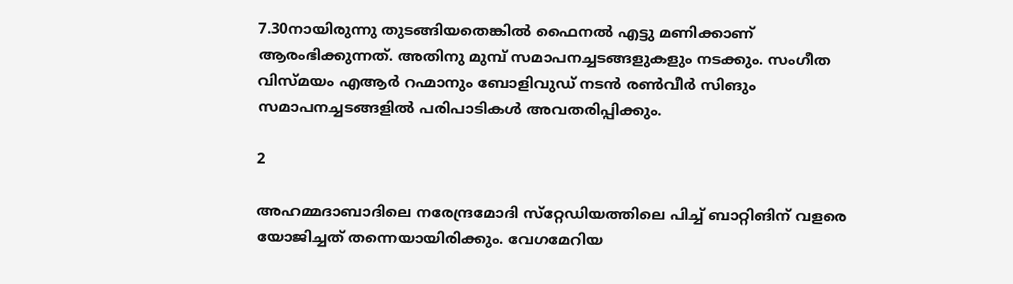7.30നായിരുന്നു തുടങ്ങിയതെങ്കില്‍ ഫൈനല്‍ എട്ടു മണിക്കാണ് ആരംഭിക്കുന്നത്. അതിനു മുമ്പ് സമാപനച്ചടങ്ങളുകളും നടക്കും. സംഗീത വിസ്മയം എആര്‍ റഹ്മാനും ബോളിവുഡ് നടന്‍ രണ്‍വീര്‍ സിങും സമാപനച്ചടങ്ങളില്‍ പരിപാടികള്‍ അവതരിപ്പിക്കും.

2

അഹമ്മദാബാദിലെ നരേന്ദ്രമോദി സ്‌റ്റേഡിയത്തിലെ പിച്ച് ബാറ്റിങിന് വളരെ യോജിച്ചത് തന്നെയായിരിക്കും. വേഗമേറിയ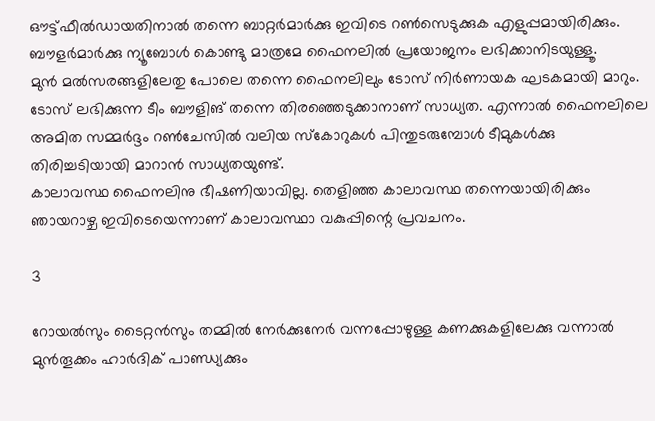ഔട്ട്ഫീല്‍ഡായതിനാല്‍ തന്നെ ബാറ്റര്‍മാര്‍ക്കു ഇവിടെ റണ്‍സെടുക്കുക എളുപ്പമായിരിക്കും. ബൗളര്‍മാര്‍ക്കു ന്യൂബോള്‍ കൊണ്ടു മാത്രമേ ഫൈനലില്‍ പ്രയോജനം ലഭിക്കാനിടയുള്ളൂ.
മുന്‍ മല്‍സരങ്ങളിലേതു പോലെ തന്നെ ഫൈനലിലും ടോസ് നിര്‍ണായക ഘടകമായി മാറും. ടോസ് ലഭിക്കുന്ന ടീം ബൗളിങ് തന്നെ തിരഞ്ഞെടുക്കാനാണ് സാധ്യത. എന്നാല്‍ ഫൈനലിലെ അമിത സമ്മര്‍ദ്ദം റണ്‍ചേസില്‍ വലിയ സ്‌കോറുകള്‍ പിന്തുടരുമ്പോള്‍ ടീമുകള്‍ക്കു തിരിച്ചടിയായി മാറാന്‍ സാധ്യതയുണ്ട്.
കാലാവസ്ഥ ഫൈനലിനു ഭീഷണിയാവില്ല. തെളിഞ്ഞ കാലാവസ്ഥ തന്നെയായിരിക്കും ഞായറാഴ്ച ഇവിടെയെന്നാണ് കാലാവസ്ഥാ വകുപ്പിന്റെ പ്രവചനം.

3

റോയല്‍സും ടൈറ്റന്‍സും തമ്മില്‍ നേര്‍ക്കുനേര്‍ വന്നപ്പോഴുള്ള കണക്കുകളിലേക്കു വന്നാല്‍ മുന്‍തൂക്കം ഹാര്‍ദിക് പാണ്ഡ്യക്കും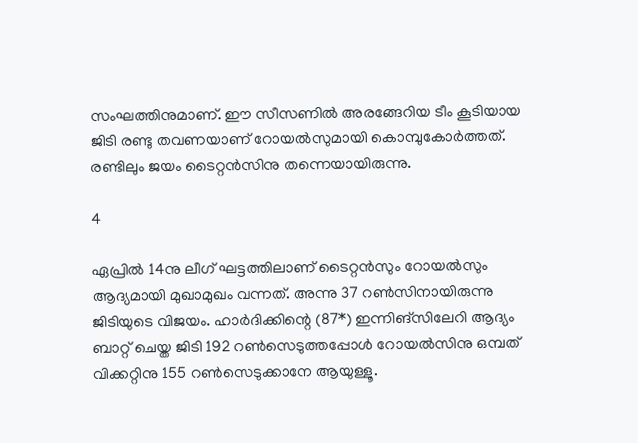സംഘത്തിനുമാണ്. ഈ സീസണില്‍ അരങ്ങേറിയ ടീം കൂടിയായ ജിടി രണ്ടു തവണയാണ് റോയല്‍സുമായി കൊമ്പുകോര്‍ത്തത്. രണ്ടിലും ജയം ടൈറ്റന്‍സിനു തന്നെയായിരുന്നു.

4

ഏപ്രില്‍ 14നു ലീഗ് ഘട്ടത്തിലാണ് ടൈറ്റന്‍സും റോയല്‍സും ആദ്യമായി മുഖാമുഖം വന്നത്. അന്നു 37 റണ്‍സിനായിരുന്നു ജിടിയുടെ വിജയം. ഹാര്‍ദിക്കിന്റെ (87*) ഇന്നിങ്‌സിലേറി ആദ്യം ബാറ്റ് ചെയ്ത ജിടി 192 റണ്‍സെടുത്തപ്പോള്‍ റോയല്‍സിനു ഒമ്പത് വിക്കറ്റിനു 155 റണ്‍സെടുക്കാനേ ആയുള്ളൂ.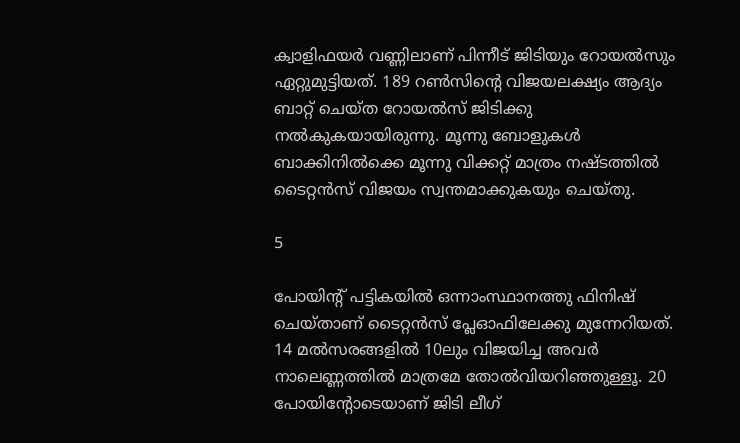ക്വാളിഫയര്‍ വണ്ണിലാണ് പിന്നീട് ജിടിയും റോയല്‍സും ഏറ്റുമുട്ടിയത്. 189 റണ്‍സിന്റെ വിജയലക്ഷ്യം ആദ്യം ബാറ്റ് ചെയ്ത റോയല്‍സ് ജിടിക്കു നല്‍കുകയായിരുന്നു. മൂന്നു ബോളുകള്‍ ബാക്കിനില്‍ക്കെ മൂന്നു വിക്കറ്റ് മാത്രം നഷ്ടത്തില്‍ ടൈറ്റന്‍സ് വിജയം സ്വന്തമാക്കുകയും ചെയ്തു.

5

പോയിന്റ് പട്ടികയില്‍ ഒന്നാംസ്ഥാനത്തു ഫിനിഷ് ചെയ്താണ് ടൈറ്റന്‍സ് പ്ലേഓഫിലേക്കു മുന്നേറിയത്. 14 മല്‍സരങ്ങളില്‍ 10ലും വിജയിച്ച അവര്‍ നാലെണ്ണത്തില്‍ മാത്രമേ തോല്‍വിയറിഞ്ഞുള്ളൂ. 20 പോയിന്റോടെയാണ് ജിടി ലീഗ്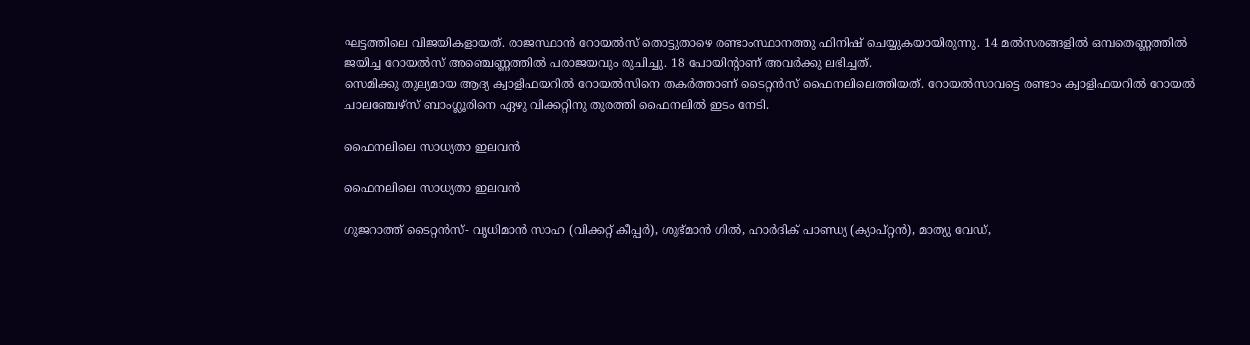ഘട്ടത്തിലെ വിജയികളായത്. രാജസ്ഥാന്‍ റോയല്‍സ് തൊട്ടുതാഴെ രണ്ടാംസ്ഥാനത്തു ഫിനിഷ് ചെയ്യുകയായിരുന്നു. 14 മല്‍സരങ്ങളില്‍ ഒമ്പതെണ്ണത്തില്‍ ജയിച്ച റോയല്‍സ് അഞ്ചെണ്ണത്തില്‍ പരാജയവും രുചിച്ചു. 18 പോയിന്റാണ് അവര്‍ക്കു ലഭിച്ചത്.
സെമിക്കു തുല്യമായ ആദ്യ ക്വാളിഫയറില്‍ റോയല്‍സിനെ തകര്‍ത്താണ് ടൈറ്റന്‍സ് ഫൈനലിലെത്തിയത്. റോയല്‍സാവട്ടെ രണ്ടാം ക്വാളിഫയറില്‍ റോയല്‍ ചാലഞ്ചേഴ്‌സ് ബാംഗ്ലൂരിനെ ഏഴു വിക്കറ്റിനു തുരത്തി ഫൈനലില്‍ ഇടം നേടി.

ഫൈനലിലെ സാധ്യതാ ഇലവന്‍

ഫൈനലിലെ സാധ്യതാ ഇലവന്‍

ഗുജറാത്ത് ടൈറ്റന്‍സ്- വൃധിമാന്‍ സാഹ (വിക്കറ്റ് കീപ്പര്‍), ശുഭ്മാന്‍ ഗില്‍, ഹാര്‍ദിക് പാണ്ഡ്യ (ക്യാപ്റ്റന്‍), മാത്യു വേഡ്,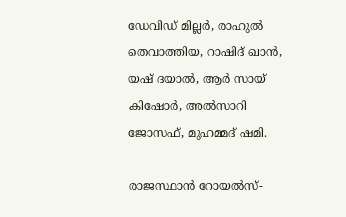ഡേവിഡ് മില്ലര്‍, രാഹുല്‍ തെവാത്തിയ, റാഷിദ് ഖാന്‍, യഷ് ദയാല്‍, ആര്‍ സായ് കിഷോര്‍, അല്‍സാറി ജോസഫ്, മുഹമ്മദ് ഷമി.

രാജസ്ഥാന്‍ റോയല്‍സ്-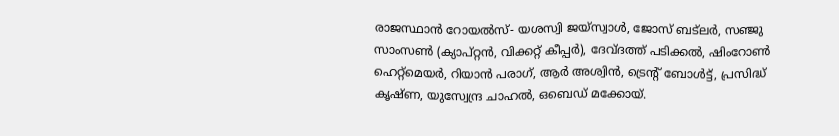രാജസ്ഥാന്‍ റോയല്‍സ്- യശസ്വി ജയ്സ്വാള്‍, ജോസ് ബട്ലര്‍, സഞ്ജു സാംസണ്‍ (ക്യാപ്റ്റന്‍, വിക്കറ്റ് കീപ്പര്‍), ദേവ്ദത്ത് പടിക്കല്‍, ഷിംറോണ്‍ ഹെറ്റ്മെയര്‍, റിയാന്‍ പരാഗ്, ആര്‍ അശ്വിന്‍, ട്രെന്റ് ബോള്‍ട്ട്, പ്രസിദ്ധ് കൃഷ്ണ, യുസ്വേന്ദ്ര ചാഹല്‍, ഒബെഡ് മക്കോയ്.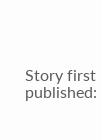Story first published: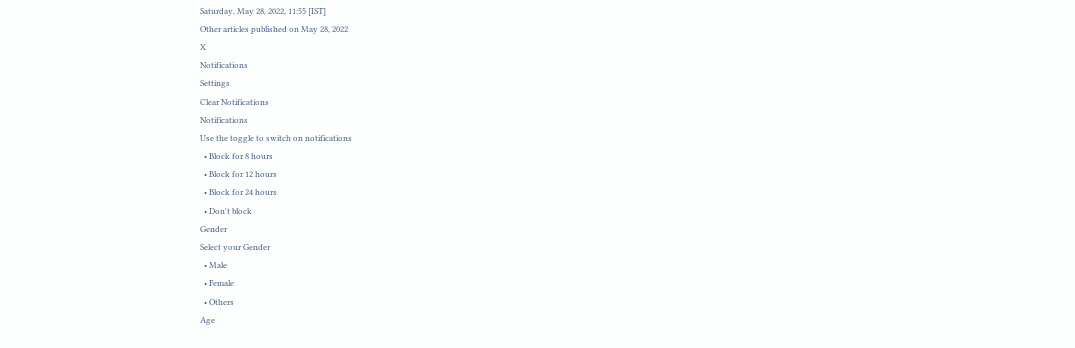Saturday, May 28, 2022, 11:55 [IST]
Other articles published on May 28, 2022
X
Notifications
Settings
Clear Notifications
Notifications
Use the toggle to switch on notifications
  • Block for 8 hours
  • Block for 12 hours
  • Block for 24 hours
  • Don't block
Gender
Select your Gender
  • Male
  • Female
  • Others
Age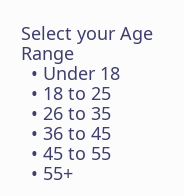Select your Age Range
  • Under 18
  • 18 to 25
  • 26 to 35
  • 36 to 45
  • 45 to 55
  • 55+